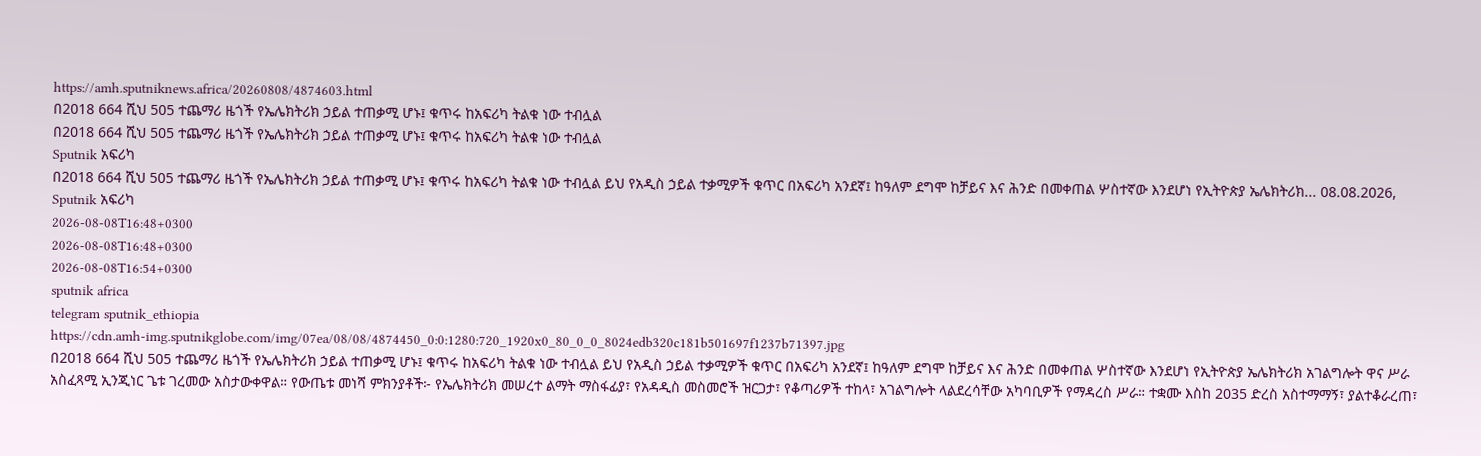https://amh.sputniknews.africa/20260808/4874603.html
በ2018 664 ሺህ 505 ተጨማሪ ዜጎች የኤሌክትሪክ ኃይል ተጠቃሚ ሆኑ፤ ቁጥሩ ከአፍሪካ ትልቁ ነው ተብሏል
በ2018 664 ሺህ 505 ተጨማሪ ዜጎች የኤሌክትሪክ ኃይል ተጠቃሚ ሆኑ፤ ቁጥሩ ከአፍሪካ ትልቁ ነው ተብሏል
Sputnik አፍሪካ
በ2018 664 ሺህ 505 ተጨማሪ ዜጎች የኤሌክትሪክ ኃይል ተጠቃሚ ሆኑ፤ ቁጥሩ ከአፍሪካ ትልቁ ነው ተብሏል ይህ የአዲስ ኃይል ተቃሚዎች ቁጥር በአፍሪካ አንደኛ፤ ከዓለም ደግሞ ከቻይና እና ሕንድ በመቀጠል ሦስተኛው እንደሆነ የኢትዮጵያ ኤሌክትሪክ... 08.08.2026, Sputnik አፍሪካ
2026-08-08T16:48+0300
2026-08-08T16:48+0300
2026-08-08T16:54+0300
sputnik africa
telegram sputnik_ethiopia
https://cdn.amh-img.sputnikglobe.com/img/07ea/08/08/4874450_0:0:1280:720_1920x0_80_0_0_8024edb320c181b501697f1237b71397.jpg
በ2018 664 ሺህ 505 ተጨማሪ ዜጎች የኤሌክትሪክ ኃይል ተጠቃሚ ሆኑ፤ ቁጥሩ ከአፍሪካ ትልቁ ነው ተብሏል ይህ የአዲስ ኃይል ተቃሚዎች ቁጥር በአፍሪካ አንደኛ፤ ከዓለም ደግሞ ከቻይና እና ሕንድ በመቀጠል ሦስተኛው እንደሆነ የኢትዮጵያ ኤሌክትሪክ አገልግሎት ዋና ሥራ አስፈጻሚ ኢንጂነር ጌቱ ገረመው አስታውቀዋል። የውጤቱ መነሻ ምክንያቶች፦ የኤሌክትሪክ መሠረተ ልማት ማስፋፊያ፣ የአዳዲስ መስመሮች ዝርጋታ፣ የቆጣሪዎች ተከላ፣ አገልግሎት ላልደረሳቸው አካባቢዎች የማዳረስ ሥራ። ተቋሙ እስከ 2035 ድረስ አስተማማኝ፣ ያልተቆራረጠ፣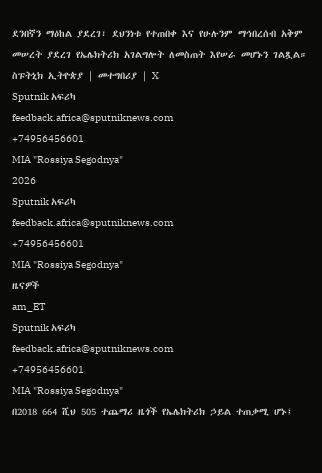ደንበኛን ማዕከል ያደረገ፣ ደህንነቱ የተጠበቀ እና የሁሉንም ማኅበረሰብ አቅም መሠረት ያደረገ የኤሌክትሪክ አገልግሎት ለመስጠት እየሠራ መሆኑን ገልጿል። ስፑትኒክ ኢትዮጵያ | መተግበሪያ | X
Sputnik አፍሪካ
feedback.africa@sputniknews.com
+74956456601
MIA "Rossiya Segodnya"
2026
Sputnik አፍሪካ
feedback.africa@sputniknews.com
+74956456601
MIA "Rossiya Segodnya"
ዜናዎች
am_ET
Sputnik አፍሪካ
feedback.africa@sputniknews.com
+74956456601
MIA "Rossiya Segodnya"
በ2018 664 ሺህ 505 ተጨማሪ ዜጎች የኤሌክትሪክ ኃይል ተጠቃሚ ሆኑ፤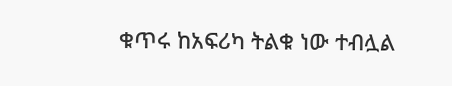ቁጥሩ ከአፍሪካ ትልቁ ነው ተብሏል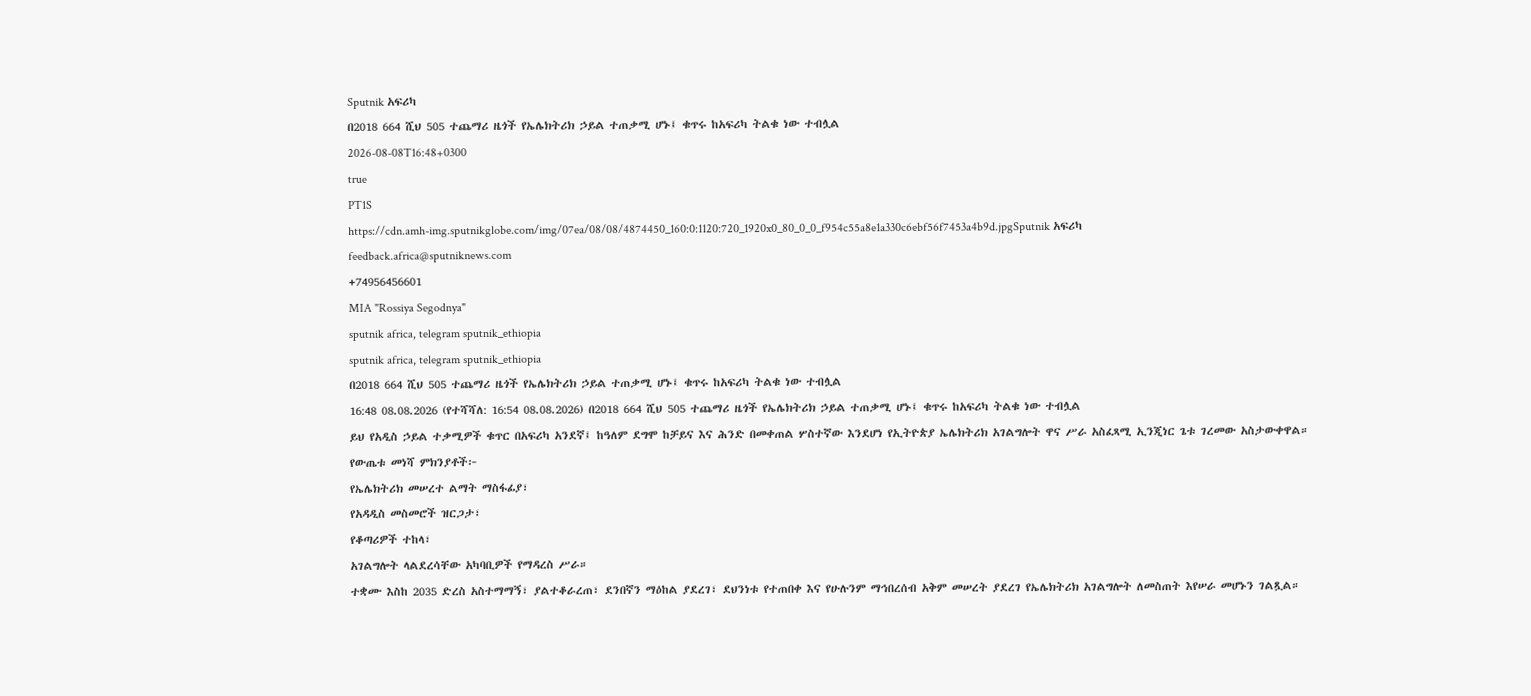Sputnik አፍሪካ
በ2018 664 ሺህ 505 ተጨማሪ ዜጎች የኤሌክትሪክ ኃይል ተጠቃሚ ሆኑ፤ ቁጥሩ ከአፍሪካ ትልቁ ነው ተብሏል
2026-08-08T16:48+0300
true
PT1S
https://cdn.amh-img.sputnikglobe.com/img/07ea/08/08/4874450_160:0:1120:720_1920x0_80_0_0_f954c55a8e1a330c6ebf56f7453a4b9d.jpgSputnik አፍሪካ
feedback.africa@sputniknews.com
+74956456601
MIA "Rossiya Segodnya"
sputnik africa, telegram sputnik_ethiopia
sputnik africa, telegram sputnik_ethiopia
በ2018 664 ሺህ 505 ተጨማሪ ዜጎች የኤሌክትሪክ ኃይል ተጠቃሚ ሆኑ፤ ቁጥሩ ከአፍሪካ ትልቁ ነው ተብሏል
16:48 08.08.2026 (የተሻሻለ: 16:54 08.08.2026) በ2018 664 ሺህ 505 ተጨማሪ ዜጎች የኤሌክትሪክ ኃይል ተጠቃሚ ሆኑ፤ ቁጥሩ ከአፍሪካ ትልቁ ነው ተብሏል
ይህ የአዲስ ኃይል ተቃሚዎች ቁጥር በአፍሪካ አንደኛ፤ ከዓለም ደግሞ ከቻይና እና ሕንድ በመቀጠል ሦስተኛው እንደሆነ የኢትዮጵያ ኤሌክትሪክ አገልግሎት ዋና ሥራ አስፈጻሚ ኢንጂነር ጌቱ ገረመው አስታውቀዋል።
የውጤቱ መነሻ ምክንያቶች፦
የኤሌክትሪክ መሠረተ ልማት ማስፋፊያ፣
የአዳዲስ መስመሮች ዝርጋታ፣
የቆጣሪዎች ተከላ፣
አገልግሎት ላልደረሳቸው አካባቢዎች የማዳረስ ሥራ።
ተቋሙ እስከ 2035 ድረስ አስተማማኝ፣ ያልተቆራረጠ፣ ደንበኛን ማዕከል ያደረገ፣ ደህንነቱ የተጠበቀ እና የሁሉንም ማኅበረሰብ አቅም መሠረት ያደረገ የኤሌክትሪክ አገልግሎት ለመስጠት እየሠራ መሆኑን ገልጿል።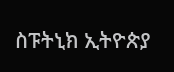ስፑትኒክ ኢትዮጵያ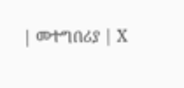| መተግበሪያ | X